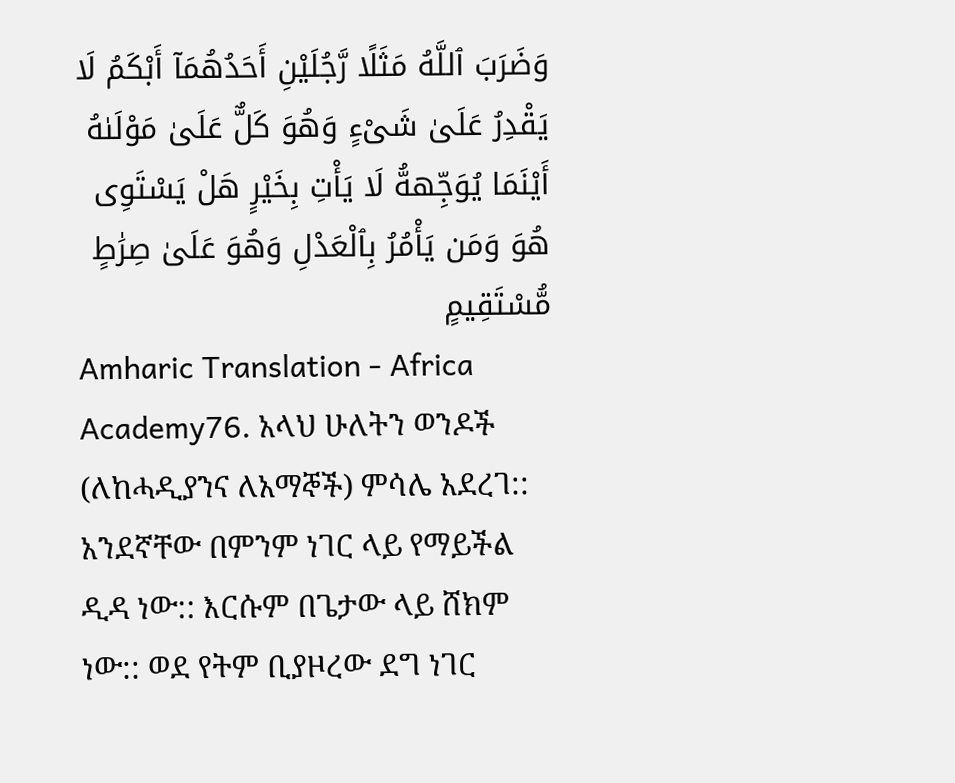وَضَرَبَ ٱللَّهُ مَثَلًا رَّجُلَيْنِ أَحَدُهُمَآ أَبْكَمُ لَا يَقْدِرُ عَلَىٰ شَىْءٍ وَهُوَ كَلٌّ عَلَىٰ مَوْلَىٰهُ أَيْنَمَا يُوَجِّههُّ لَا يَأْتِ بِخَيْرٍ هَلْ يَسْتَوِى هُوَ وَمَن يَأْمُرُ بِٱلْعَدْلِ وَهُوَ عَلَىٰ صِرَٰطٍ مُّسْتَقِيمٍ
Amharic Translation - Africa Academy76. አላህ ሁለትን ወንዶች (ለከሓዲያንና ለአማኞች) ምሳሌ አደረገ:: አንደኛቸው በምንም ነገር ላይ የማይችል ዲዳ ነው:: እርሱም በጌታው ላይ ሸክም ነው:: ወደ የትም ቢያዞረው ደግ ነገር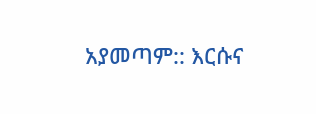አያመጣም:: እርሱና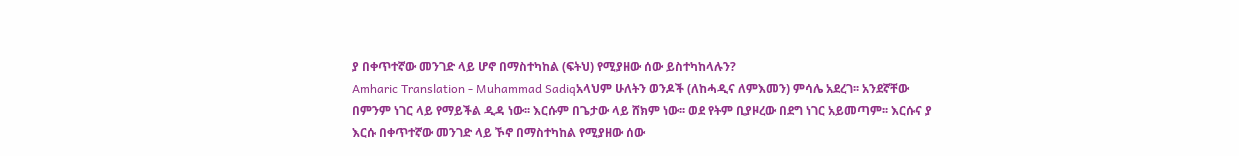ያ በቀጥተኛው መንገድ ላይ ሆኖ በማስተካከል (ፍትህ) የሚያዘው ሰው ይስተካከላሉን?
Amharic Translation - Muhammad Sadiqአላህም ሁለትን ወንዶች (ለከሓዲና ለምእመን) ምሳሌ አደረገ፡፡ አንደኛቸው በምንም ነገር ላይ የማይችል ዲዳ ነው፡፡ እርሱም በጌታው ላይ ሸክም ነው፡፡ ወደ የትም ቢያዞረው በደግ ነገር አይመጣም፡፡ እርሱና ያ እርሱ በቀጥተኛው መንገድ ላይ ኾኖ በማስተካከል የሚያዘው ሰው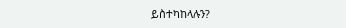ይስተካከላሉን?